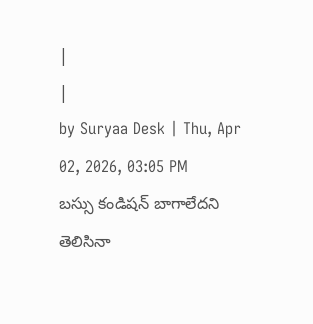|
|
by Suryaa Desk | Thu, Apr 02, 2026, 03:05 PM
బస్సు కండిషన్ బాగాలేదని తెలిసినా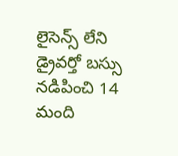లైసెన్స్ లేని డ్రైవర్తో బస్సు నడిపించి 14 మంది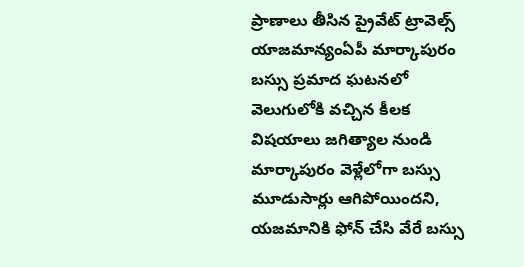ప్రాణాలు తీసిన ప్రైవేట్ ట్రావెల్స్ యాజమాన్యంఏపీ మార్కాపురం బస్సు ప్రమాద ఘటనలో వెలుగులోకి వచ్చిన కీలక విషయాలు జగిత్యాల నుండి మార్కాపురం వెళ్లేలోగా బస్సు మూడుసార్లు ఆగిపోయిందని, యజమానికి ఫోన్ చేసి వేరే బస్సు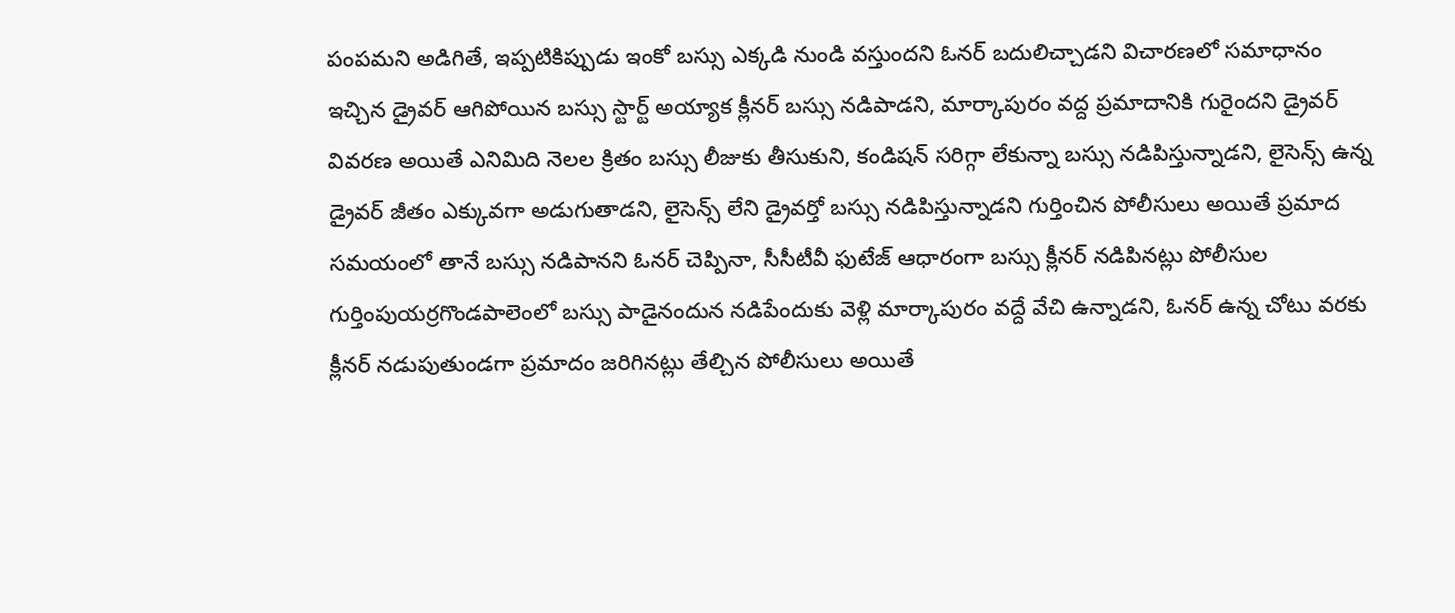పంపమని అడిగితే, ఇప్పటికిప్పుడు ఇంకో బస్సు ఎక్కడి నుండి వస్తుందని ఓనర్ బదులిచ్చాడని విచారణలో సమాధానం ఇచ్చిన డ్రైవర్ ఆగిపోయిన బస్సు స్టార్ట్ అయ్యాక క్లీనర్ బస్సు నడిపాడని, మార్కాపురం వద్ద ప్రమాదానికి గురైందని డ్రైవర్ వివరణ అయితే ఎనిమిది నెలల క్రితం బస్సు లీజుకు తీసుకుని, కండిషన్ సరిగ్గా లేకున్నా బస్సు నడిపిస్తున్నాడని, లైసెన్స్ ఉన్న డ్రైవర్ జీతం ఎక్కువగా అడుగుతాడని, లైసెన్స్ లేని డ్రైవర్తో బస్సు నడిపిస్తున్నాడని గుర్తించిన పోలీసులు అయితే ప్రమాద సమయంలో తానే బస్సు నడిపానని ఓనర్ చెప్పినా, సీసీటీవీ ఫుటేజ్ ఆధారంగా బస్సు క్లీనర్ నడిపినట్లు పోలీసుల గుర్తింపుయర్రగొండపాలెంలో బస్సు పాడైనందున నడిపేందుకు వెళ్లి మార్కాపురం వద్దే వేచి ఉన్నాడని, ఓనర్ ఉన్న చోటు వరకు క్లీనర్ నడుపుతుండగా ప్రమాదం జరిగినట్లు తేల్చిన పోలీసులు అయితే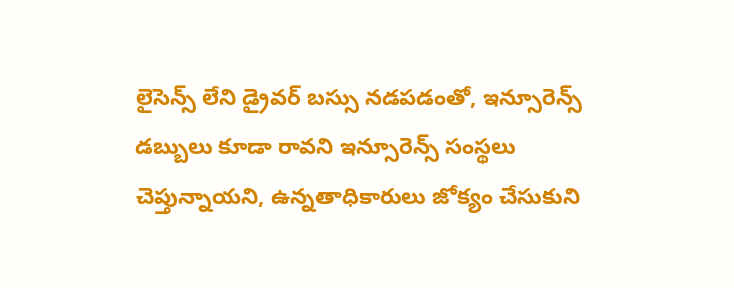లైసెన్స్ లేని డ్రైవర్ బస్సు నడపడంతో, ఇన్సూరెన్స్ డబ్బులు కూడా రావని ఇన్సూరెన్స్ సంస్థలు చెప్తున్నాయని, ఉన్నతాధికారులు జోక్యం చేసుకుని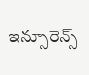ఇన్సూరెన్స్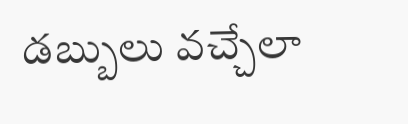డబ్బులు వచ్చేలా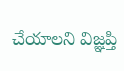చేయాలని విజ్ఞప్తి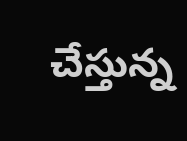చేస్తున్న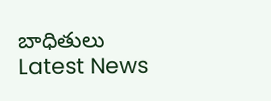బాధితులు
Latest News